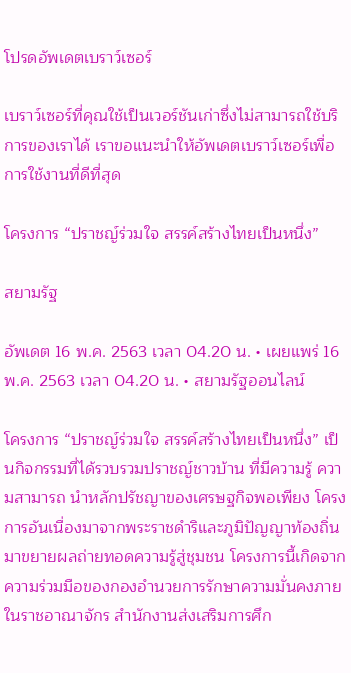โปรดอัพเดตเบราว์เซอร์

เบราว์เซอร์ที่คุณใช้เป็นเวอร์ชันเก่าซึ่งไม่สามารถใช้บริการของเราได้ เราขอแนะนำให้อัพเดตเบราว์เซอร์เพื่อการใช้งานที่ดีที่สุด

โครงการ “ปราชญ์ร่วมใจ สรรค์สร้างไทยเป็นหนึ่ง”

สยามรัฐ

อัพเดต 16 พ.ค. 2563 เวลา 04.20 น. • เผยแพร่ 16 พ.ค. 2563 เวลา 04.20 น. • สยามรัฐออนไลน์

โครงการ “ปราชญ์ร่วมใจ สรรค์สร้างไทยเป็นหนึ่ง” เป็นกิจกรรมที่ได้รวบรวมปราชญ์ชาวบ้าน ที่มีความรู้ ความสามารถ นำหลักปรัชญาของเศรษฐกิจพอเพียง โครงการอันเนื่องมาจากพระราชดำริและภูมิปัญญาท้องถิ่นมาขยายผลถ่ายทอดความรู้สู่ชุมชน โครงการนี้เกิดจากความร่วมมือของกองอำนวยการรักษาความมั่นคงภายในราชอาณาจักร สำนักงานส่งเสริมการศึก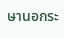ษานอกระ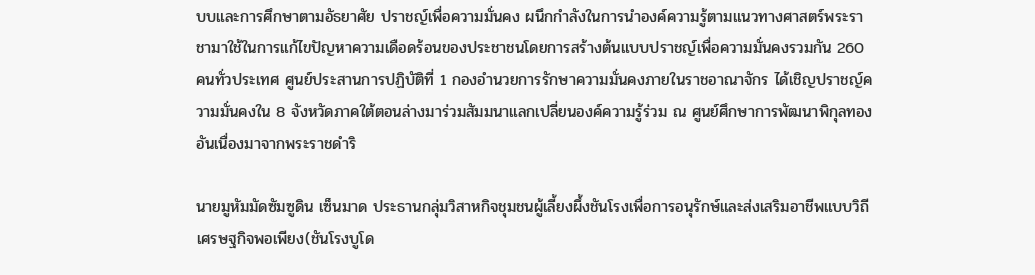บบและการศึกษาตามอัธยาศัย ปราชญ์เพื่อความมั่นคง ผนึกกำลังในการนำองค์ความรู้ตามแนวทางศาสตร์พระราชามาใช้ในการแก้ไขปัญหาความเดือดร้อนของประชาชนโดยการสร้างต้นแบบปราชญ์เพื่อความมั่นคงรวมกัน 260 คนทั่วประเทศ ศูนย์ประสานการปฏิบัติที่ 1 กองอำนวยการรักษาความมั่นคงภายในราชอาณาจักร ได้เชิญปราชญ์ความมั่นคงใน 8 จังหวัดภาคใต้ตอนล่างมาร่วมสัมมนาแลกเปลี่ยนองค์ความรู้ร่วม ณ ศูนย์ศึกษาการพัฒนาพิกุลทองอันเนื่องมาจากพระราชดำริ

นายมูหัมมัดซัมซูดิน เซ็นมาด ประธานกลุ่มวิสาหกิจชุมชนผู้เลี้ยงผึ้งชันโรงเพื่อการอนุรักษ์และส่งเสริมอาชีพแบบวิถีเศรษฐกิจพอเพียง(ชันโรงบูโด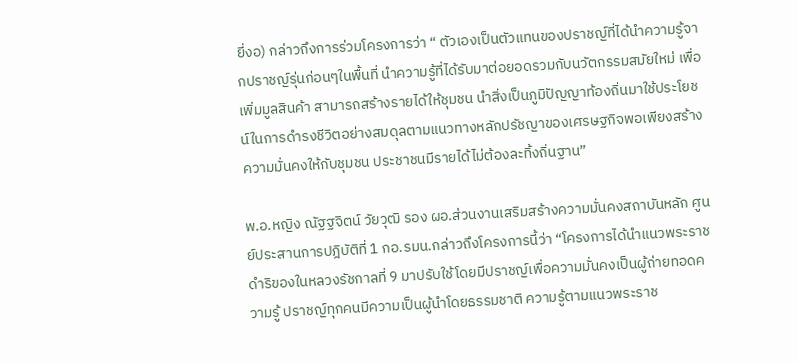ยี่งอ) กล่าวถึงการร่วมโครงการว่า “ ตัวเองเป็นตัวแทนของปราชญ์ที่ได้นำความรู้จากปราชญ์รุ่นก่อนๆในพื้นที่ นำความรู้ที่ได้รับมาต่อยอดรวมกับนวัตกรรมสมัยใหม่ เพื่อเพิ่มมูลสินค้า สามารถสร้างรายได้ให้ชุมชน นำสิ่งเป็นภูมิปัญญาท้องถิ่นมาใช้ประโยชน์ในการดำรงชีวิตอย่างสมดุลตามแนวทางหลักปรัชญาของเศรษฐกิจพอเพียงสร้างความมั่นคงให้กับชุมชน ประชาชนมีรายได้ไม่ต้องละทิ้งถิ่นฐาน”

พ.อ.หญิง ณัฐฐจิตน์ วัยวุฒิ รอง ผอ.ส่วนงานเสริมสร้างความมั่นคงสถาบันหลัก ศูนย์ประสานการปฎิบัติที่ 1 กอ.รมน.กล่าวถึงโครงการนี้ว่า “โครงการได้นำแนวพระราชดำริของในหลวงรัชกาลที่ 9 มาปรับใช้โดยมีปราชญ์เพื่อความมั่นคงเป็นผู้ถ่ายทอดความรู้ ปราชญ์ทุกคนมีความเป็นผู้นำโดยธรรมชาติ ความรู้ตามแนวพระราช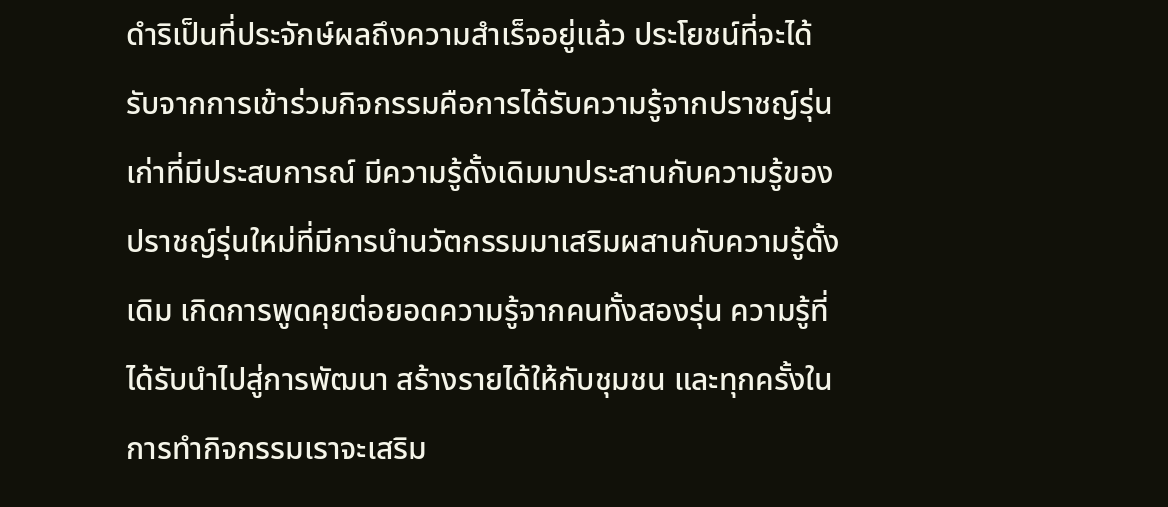ดำริเป็นที่ประจักษ์ผลถึงความสำเร็จอยู่แล้ว ประโยชน์ที่จะได้รับจากการเข้าร่วมกิจกรรมคือการได้รับความรู้จากปราชญ์รุ่นเก่าที่มีประสบการณ์ มีความรู้ดั้งเดิมมาประสานกับความรู้ของปราชญ์รุ่นใหม่ที่มีการนำนวัตกรรมมาเสริมผสานกับความรู้ดั้งเดิม เกิดการพูดคุยต่อยอดความรู้จากคนทั้งสองรุ่น ความรู้ที่ได้รับนำไปสู่การพัฒนา สร้างรายได้ให้กับชุมชน และทุกครั้งในการทำกิจกรรมเราจะเสริม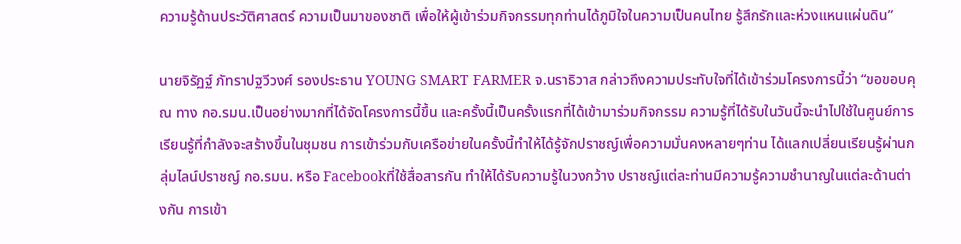ความรู้ด้านประวัติศาสตร์ ความเป็นมาของชาติ เพื่อให้ผู้เข้าร่วมกิจกรรมทุกท่านได้ภูมิใจในความเป็นคนไทย รู้สึกรักและห่วงแหนแผ่นดิน”

นายจิรัฏฐ์ ภัทราปฐวีวงศ์ รองประธาน YOUNG SMART FARMER จ.นราธิวาส กล่าวถึงความประทับใจที่ได้เข้าร่วมโครงการนี้ว่า “ขอขอบคุณ ทาง กอ.รมน.เป็นอย่างมากที่ได้จัดโครงการนี้ขึ้น และครั้งนี้เป็นครั้งแรกที่ได้เข้ามาร่วมกิจกรรม ความรู้ที่ได้รับในวันนี้จะนำไปใช้ในศูนย์การเรียนรู้ที่กำลังจะสร้างขึ้นในชุมชน การเข้าร่วมกับเครือข่ายในครั้งนี้ทำให้ได้รู้จักปราชญ์เพื่อความมั่นคงหลายๆท่าน ได้แลกเปลี่ยนเรียนรู้ผ่านกลุ่มไลน์ปราชญ์ กอ.รมน. หรือ Facebookที่ใช้สื่อสารกัน ทำให้ได้รับความรู้ในวงกว้าง ปราชญ์แต่ละท่านมีความรู้ความชำนาญในแต่ละด้านต่างกัน การเข้า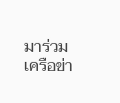มาร่วมเครือข่า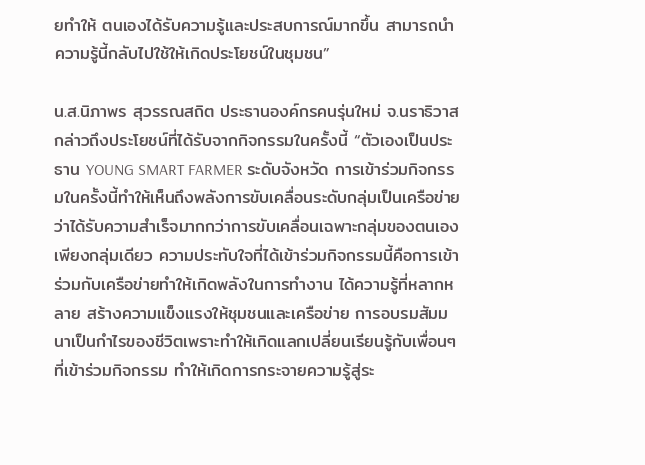ยทำให้ ตนเองได้รับความรู้และประสบการณ์มากขึ้น สามารถนำความรู้นี้กลับไปใช้ให้เกิดประโยชน์ในชุมชน”

น.ส.นิภาพร สุวรรณสถิต ประธานองค์กรคนรุ่นใหม่ จ.นราธิวาส กล่าวถึงประโยชน์ที่ได้รับจากกิจกรรมในครั้งนี้ “ตัวเองเป็นประธาน YOUNG SMART FARMER ระดับจังหวัด การเข้าร่วมกิจกรรมในครั้งนี้ทำให้เห็นถึงพลังการขับเคลื่อนระดับกลุ่มเป็นเครือข่ายว่าได้รับความสำเร็จมากกว่าการขับเคลื่อนเฉพาะกลุ่มของตนเองเพียงกลุ่มเดียว ความประทับใจที่ได้เข้าร่วมกิจกรรมนี้คือการเข้าร่วมกับเครือข่ายทำให้เกิดพลังในการทำงาน ได้ความรู้ที่หลากหลาย สร้างความแข็งแรงให้ชุมชนและเครือข่าย การอบรมสัมมนาเป็นกำไรของชีวิตเพราะทำให้เกิดแลกเปลี่ยนเรียนรู้กับเพื่อนๆที่เข้าร่วมกิจกรรม ทำให้เกิดการกระจายความรู้สู่ระ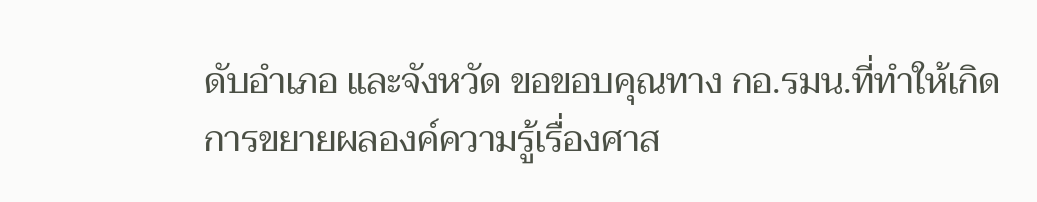ดับอำเภอ และจังหวัด ขอขอบคุณทาง กอ.รมน.ที่ทำให้เกิดการขยายผลองค์ความรู้เรื่องศาส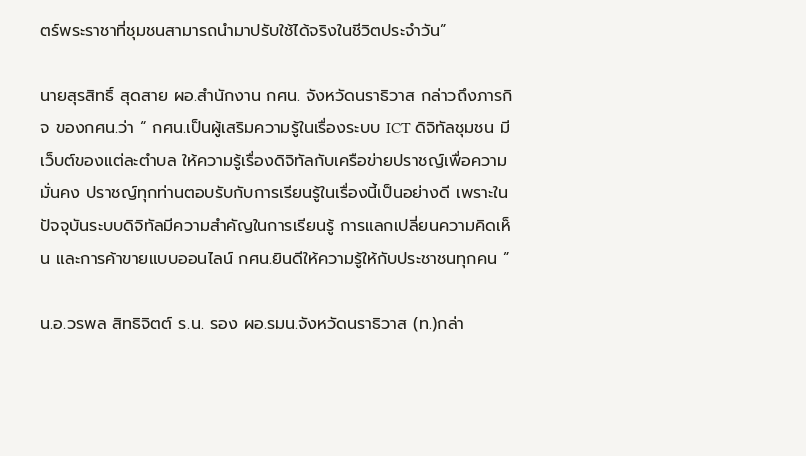ตร์พระราชาที่ชุมชนสามารถนำมาปรับใช้ได้จริงในชีวิตประจำวัน”

นายสุรสิทธิ์ สุดสาย ผอ.สำนักงาน กศน. จังหวัดนราธิวาส กล่าวถึงภารกิจ ของกศน.ว่า “ กศน.เป็นผู้เสริมความรู้ในเรื่องระบบ ICT ดิจิทัลชุมชน มีเว็บต์ของแต่ละตำบล ให้ความรู้เรื่องดิจิทัลกับเครือข่ายปราชญ์เพื่อความมั่นคง ปราชญ์ทุกท่านตอบรับกับการเรียนรู้ในเรื่องนี้เป็นอย่างดี เพราะในปัจจุบันระบบดิจิทัลมีความสำคัญในการเรียนรู้ การแลกเปลี่ยนความคิดเห็น และการค้าขายแบบออนไลน์ กศน.ยินดีให้ความรู้ให้กับประชาชนทุกคน ”

น.อ.วรพล สิทธิจิตต์ ร.น. รอง ผอ.รมน.จังหวัดนราธิวาส (ท.)กล่า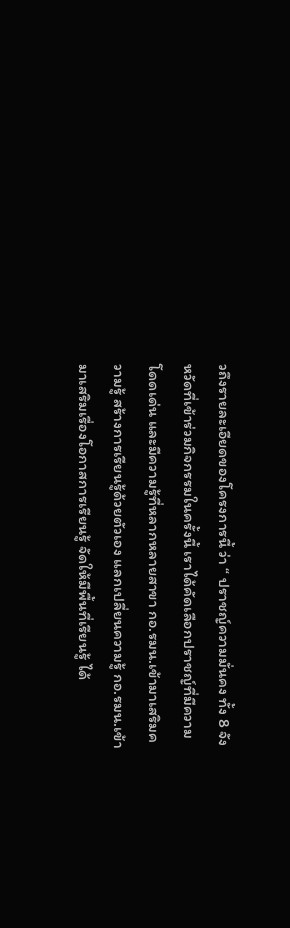วถึงรายละเอียดของโครงการนี้ ว่า “ ปราชญ์ความมั่นคง ทั้ง 8 จังหวัดที่เข้าร่วมกิจกรรมในครั้งนี้ เราได้คัดเลือกปราชญ์ที่มีความโดดเด่น และมีความรู้ที่หลากหลายสาขา กอ.รมน.เข้ามาเสริมความรู้ สร้างการเรียนรู้ด้วยตัวเอง แลกเปลี่ยนความรู้ กอ.รมน.เข้ามาเสริมเรื่องโอกาสการเรียนรู้ จัดให้มีพื้นที่เรียนรู้ ได้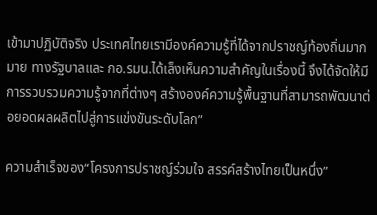เข้ามาปฏิบัติจริง ประเทศไทยเรามีองค์ความรู้ที่ได้จากปราชญ์ท้องถิ่นมากมาย ทางรัฐบาลและ กอ.รมน.ได้เล็งเห็นความสำคัญในเรื่องนี้ จึงได้จัดให้มีการรวบรวมความรู้จากที่ต่างๆ สร้างองค์ความรู้พื้นฐานที่สามารถพัฒนาต่อยอดผลผลิตไปสู่การแข่งขันระดับโลก”

ความสำเร็จของ“โครงการปราชญ์ร่วมใจ สรรค์สร้างไทยเป็นหนึ่ง”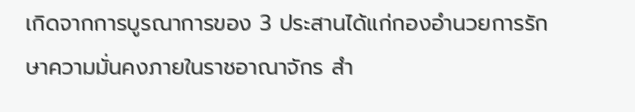เกิดจากการบูรณาการของ 3 ประสานได้แก่กองอำนวยการรักษาความมั่นคงภายในราชอาณาจักร สำ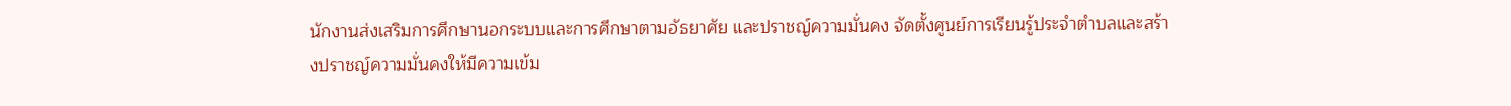นักงานส่งเสริมการศึกษานอกระบบและการศึกษาตามอัธยาศัย และปราชญ์ความมั่นคง จัดตั้งศูนย์การเรียนรู้ประจำตำบลและสร้างปราชญ์ความมั่นคงให้มีความเข้ม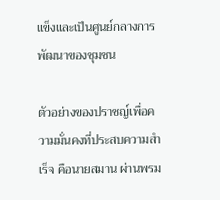แข็งและเป็นศูนย์กลางการพัฒนาของชุมชน

ตัวอย่างของปราชญ์เพื่อความมั่นคงที่ประสบความสำเร็จ คือนายสมาน ผ่านพรม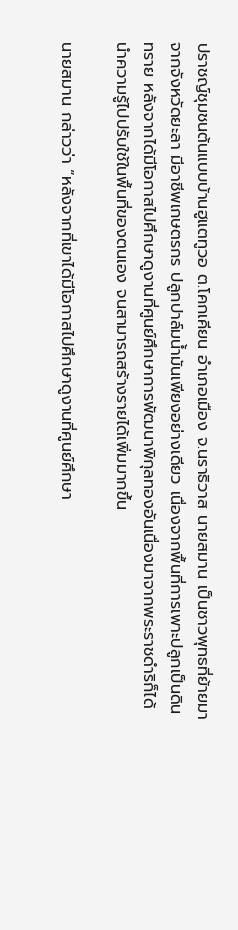ปราชญ์ชุมชนต้นแบบบ้านฮูแตทูวอ ต.โคกเคียน อำเภอเมือง จ.นราธิวาส นายสมาน เป็นชาวพุทธที่ย้ายมาจากจังหวัดยะลา มีอาชีพเกษตรกร ปลูกปาล์มน้ำมันเพียงอย่างเดียว เนื่องจากพื้นที่การเพาะปลูกเป็นดินทราย หลังจากได้มีโอกาสไปศึกษาดูงานที่ศูนย์ศึกษาการพัฒนาพิกุลทองอันเนื่องมาจากพระราชดำริก็ได้นำความรู้ไปปรับใช้ในพื้นที่ของตนเอง จนสามารถสร้างรายได้เพิ่มมากขึ้น

นายสมาน กล่าวว่า “หลังจากที่เขาได้มีโอกาสไปศึกษาดูงานที่ศูนย์ศึกษา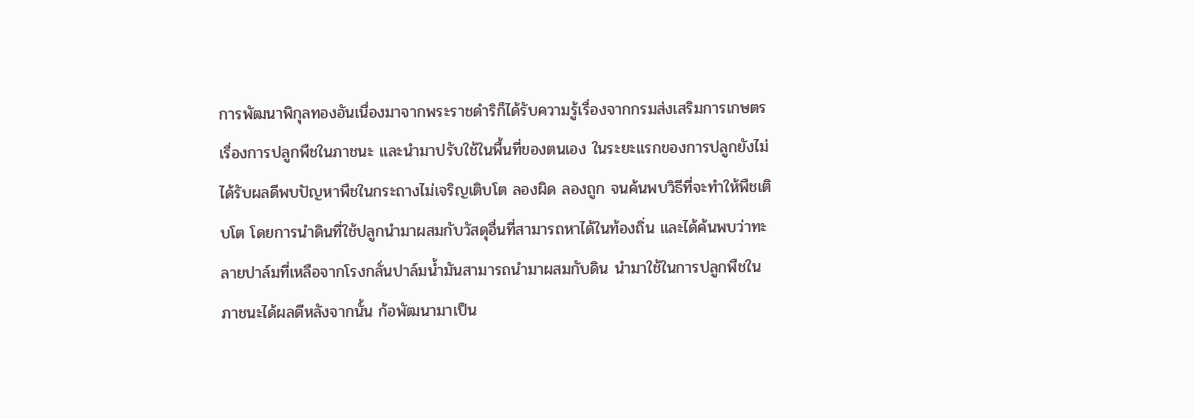การพัฒนาพิกุลทองอันเนื่องมาจากพระราชดำริก็ได้รับความรู้เรื่องจากกรมส่งเสริมการเกษตรเรื่องการปลูกพืชในภาชนะ และนำมาปรับใช้ในพื้นที่ของตนเอง ในระยะแรกของการปลูกยังไม่ได้รับผลดีพบปัญหาพืชในกระถางไม่เจริญเติบโต ลองผิด ลองถูก จนค้นพบวิธีที่จะทำให้พืชเติบโต โดยการนำดินที่ใช้ปลูกนำมาผสมกับวัสดุอื่นที่สามารถหาได้ในท้องถิ่น และได้ค้นพบว่าทะลายปาล์มที่เหลือจากโรงกลั่นปาล์มน้ำมันสามารถนำมาผสมกับดิน นำมาใช้ในการปลูกพืชในภาชนะได้ผลดีหลังจากนั้น ก้อพัฒนามาเป็น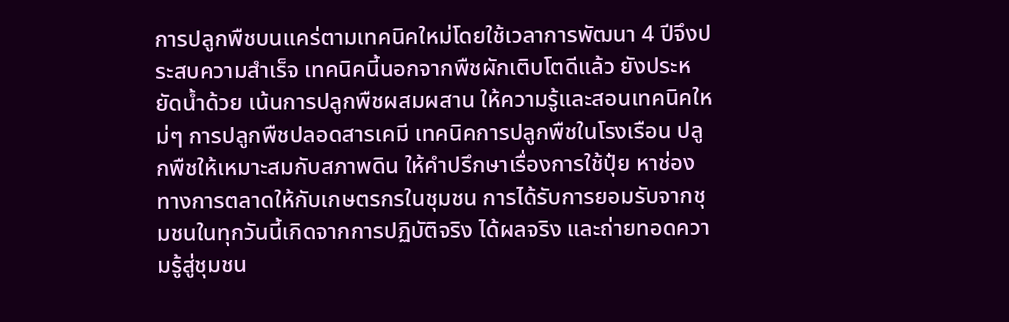การปลูกพืชบนแคร่ตามเทคนิคใหม่โดยใช้เวลาการพัฒนา 4 ปีจึงประสบความสำเร็จ เทคนิคนี้นอกจากพืชผักเติบโตดีแล้ว ยังประหยัดน้ำด้วย เน้นการปลูกพืชผสมผสาน ให้ความรู้และสอนเทคนิคใหม่ๆ การปลูกพืชปลอดสารเคมี เทคนิคการปลูกพืชในโรงเรือน ปลูกพืชให้เหมาะสมกับสภาพดิน ให้คำปรึกษาเรื่องการใช้ปุ๋ย หาช่องทางการตลาดให้กับเกษตรกรในชุมชน การได้รับการยอมรับจากชุมชนในทุกวันนี้เกิดจากการปฏิบัติจริง ได้ผลจริง และถ่ายทอดความรู้สู่ชุมชน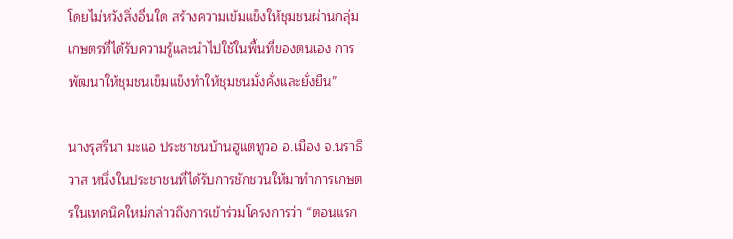โดยไม่หวังสิ่งอื่นใด สร้างความเข้มแข็งให้ชุมชนผ่านกลุ่มเกษตรที่ได้รับความรู้และนำไปใช้ในพื้นที่ของตนเอง การพัฒนาให้ชุมชนเข็มแข็งทำให้ชุมชนมั่งคั่งและยั่งยืน”

นางรุสรีนา มะแอ ประชาชนบ้านฮูแตทูวอ อ.เมือง จ.นราธิวาส หนึ่งในประชาชนที่ได้รับการชักชวนให้มาทำการเกษตรในเทคนิคใหม่กล่าวถึงการเข้าร่วมโครงการว่า “ตอนแรก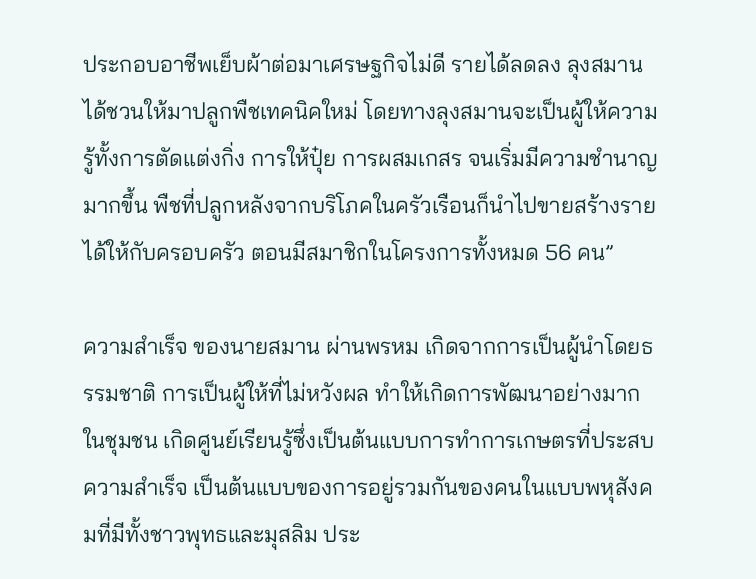ประกอบอาชีพเย็บผ้าต่อมาเศรษฐกิจไม่ดี รายได้ลดลง ลุงสมานได้ชวนให้มาปลูกพืชเทคนิคใหม่ โดยทางลุงสมานจะเป็นผู้ให้ความรู้ทั้งการตัดแต่งกิ่ง การให้ปุ๋ย การผสมเกสร จนเริ่มมีความชำนาญมากขึ้น พืชที่ปลูกหลังจากบริโภคในครัวเรือนก็นำไปขายสร้างรายได้ให้กับครอบครัว ตอนมีสมาชิกในโครงการทั้งหมด 56 คน”

ความสำเร็จ ของนายสมาน ผ่านพรหม เกิดจากการเป็นผู้นำโดยธรรมชาติ การเป็นผู้ให้ที่ไม่หวังผล ทำให้เกิดการพัฒนาอย่างมากในชุมชน เกิดศูนย์เรียนรู้ซึ่งเป็นต้นแบบการทำการเกษตรที่ประสบความสำเร็จ เป็นต้นแบบของการอยู่รวมกันของคนในแบบพหุสังคมที่มีทั้งชาวพุทธและมุสลิม ประ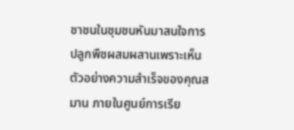ชาชนในชุมชนหันมาสนใจการปลูกพืชผสมผสานเพราะเห็นตัวอย่างความสำเร็จของคุณสมาน ภายในศูนย์การเรีย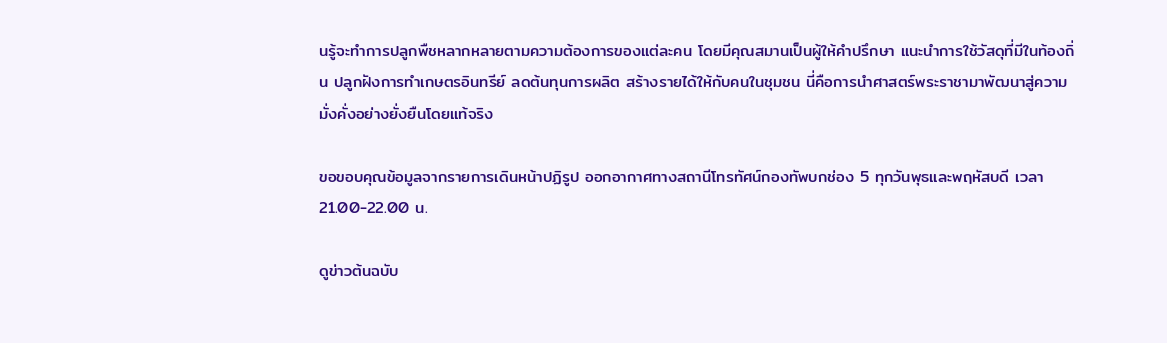นรู้จะทำการปลูกพืชหลากหลายตามความต้องการของแต่ละคน โดยมีคุณสมานเป็นผู้ให้คำปรึกษา แนะนำการใช้วัสดุที่มีในท้องถิ่น ปลูกฝังการทำเกษตรอินทรีย์ ลดต้นทุนการผลิต สร้างรายได้ให้กับคนในชุมชน นี่คือการนำศาสตร์พระราชามาพัฒนาสู่ความมั่งคั่งอย่างยั่งยืนโดยแท้จริง

ขอขอบคุณข้อมูลจากรายการเดินหน้าปฏิรูป ออกอากาศทางสถานีโทรทัศน์กองทัพบกช่อง 5 ทุกวันพุธและพฤหัสบดี เวลา 21.00-22.00 น.

ดูข่าวต้นฉบับ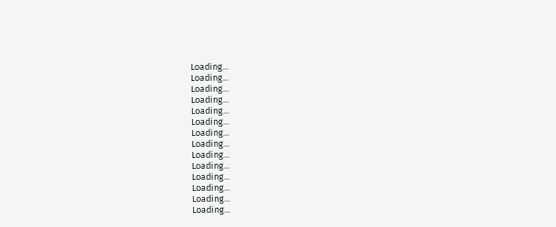Loading...
Loading...
Loading...
Loading...
Loading...
Loading...
Loading...
Loading...
Loading...
Loading...
Loading...
Loading...
Loading...
Loading...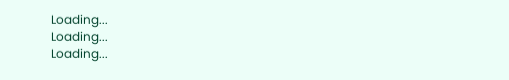Loading...
Loading...
Loading...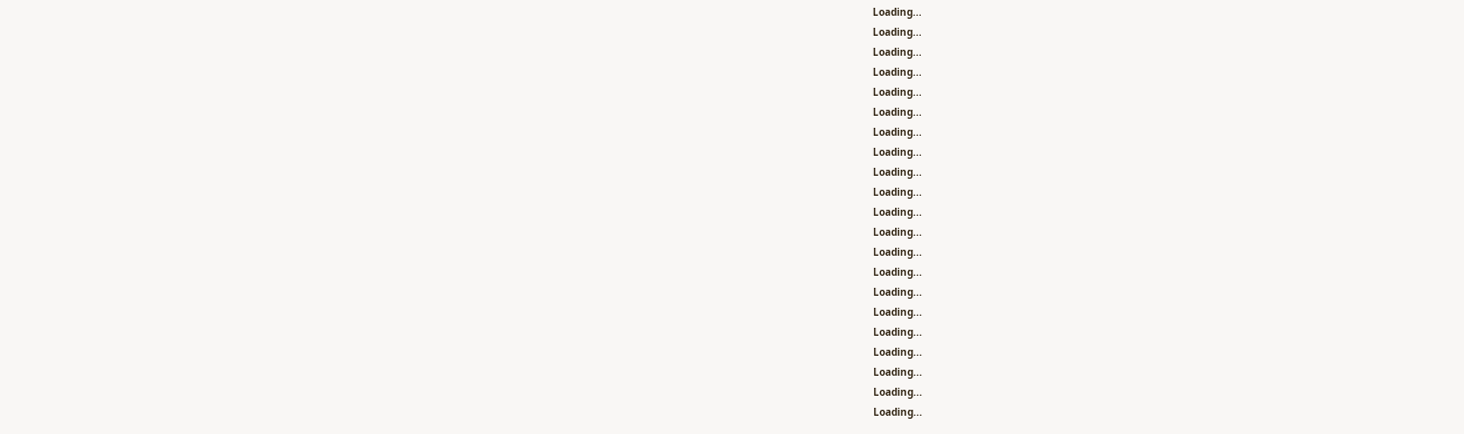Loading...
Loading...
Loading...
Loading...
Loading...
Loading...
Loading...
Loading...
Loading...
Loading...
Loading...
Loading...
Loading...
Loading...
Loading...
Loading...
Loading...
Loading...
Loading...
Loading...
Loading...